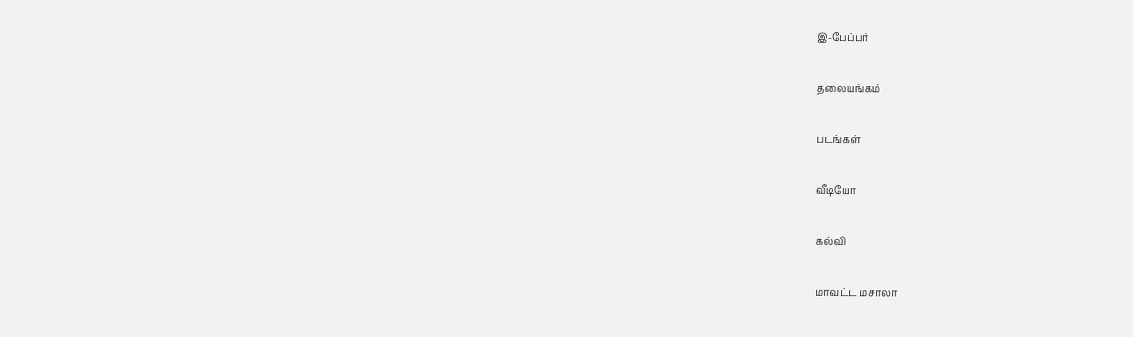இ-பேப்பர்

தலையங்கம்

படங்கள்

வீடியோ

கல்வி

மாவட்ட மசாலா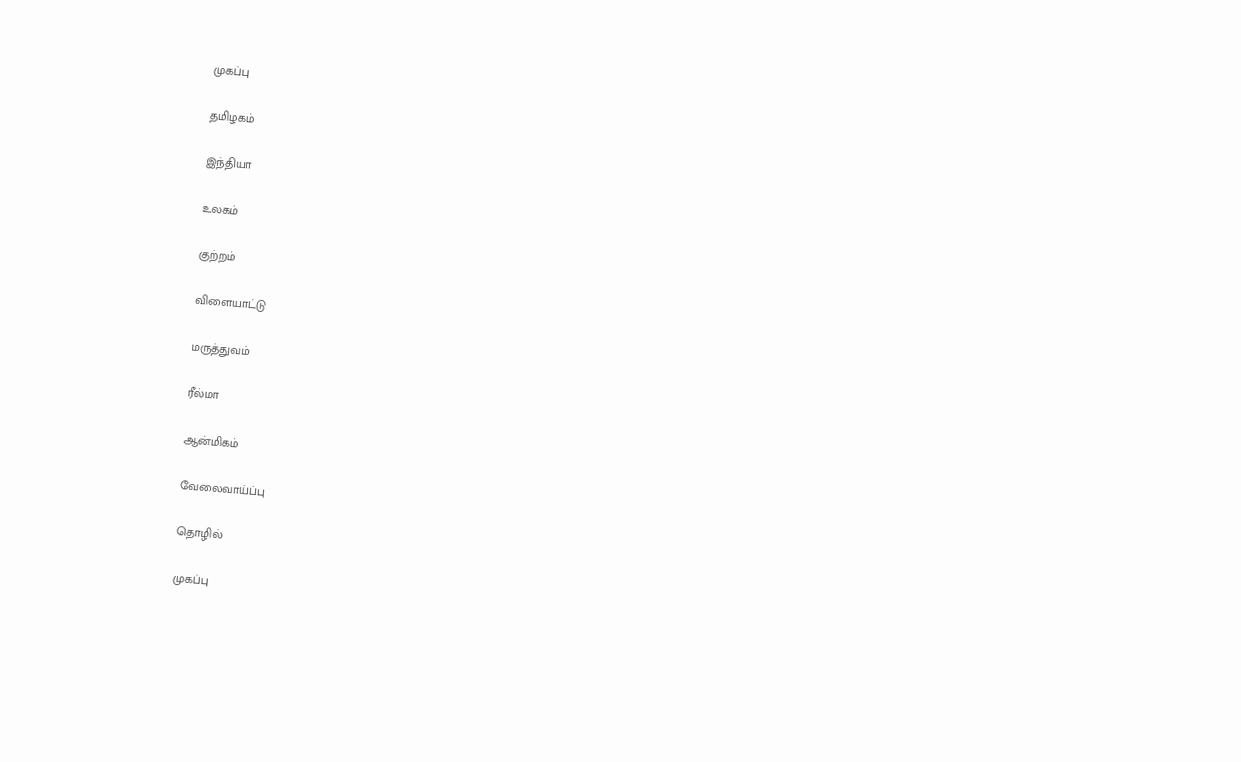முகப்பு

தமிழகம்

இந்தியா

உலகம்

குற்றம்

விளையாட்டு

மருத்துவம்

ரீல்மா

ஆன்மிகம்

வேலைவாய்ப்பு

தொழில்

முகப்பு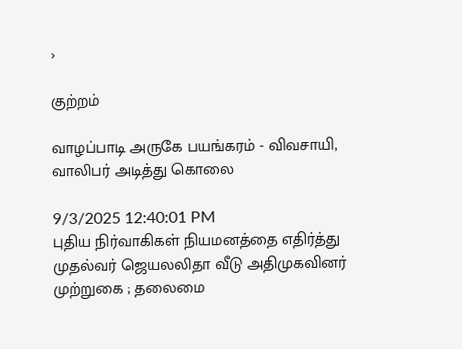›

குற்றம்

வாழப்பாடி அருகே பயங்கரம் - விவசாயி, வாலிபர் அடித்து கொலை

9/3/2025 12:40:01 PM
புதிய நிர்வாகிகள் நியமனத்தை எதிர்த்து முதல்வர் ஜெயலலிதா வீடு அதிமுகவினர் முற்றுகை ; தலைமை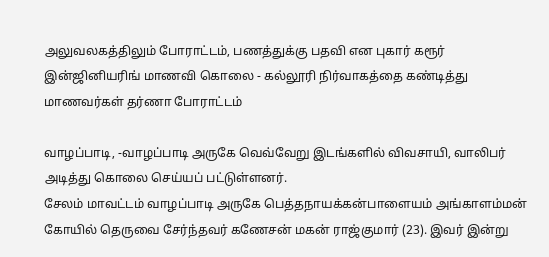அலுவலகத்திலும் போராட்டம், பணத்துக்கு பதவி என புகார் கரூர் இன்ஜினியரிங் மாணவி கொலை - கல்லூரி நிர்வாகத்தை கண்டித்து மாணவர்கள் தர்ணா போராட்டம்

வாழப்பாடி, -வாழப்பாடி அருகே வெவ்வேறு இடங்களில் விவசாயி, வாலிபர் அடித்து கொலை செய்யப் பட்டுள்ளனர்.
சேலம் மாவட்டம் வாழப்பாடி அருகே பெத்தநாயக்கன்பாளையம் அங்காளம்மன் கோயில் தெருவை சேர்ந்தவர் கணேசன் மகன் ராஜ்குமார் (23). இவர் இன்று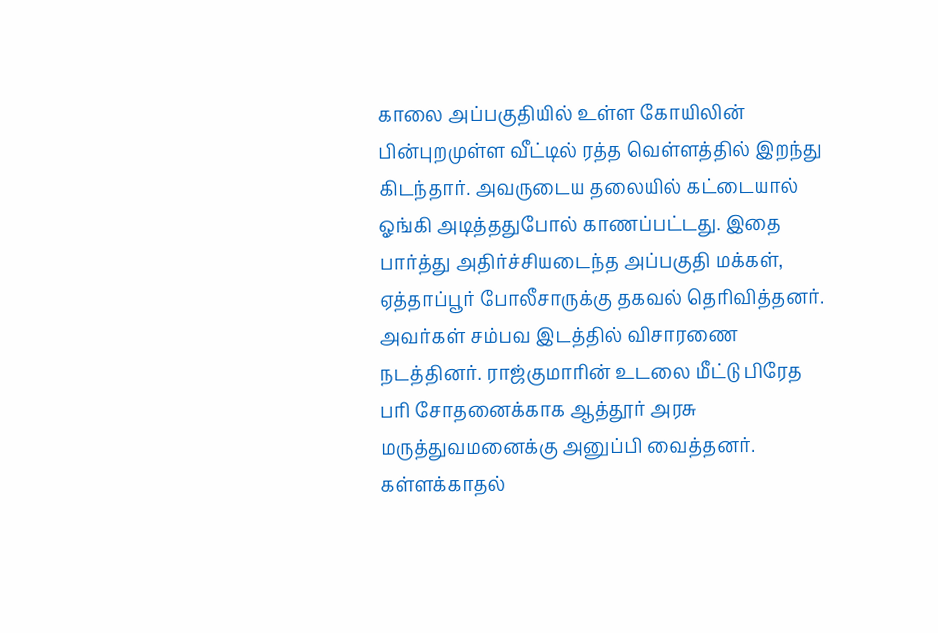காலை அப்பகுதியில் உள்ள கோயிலின் பின்புறமுள்ள வீட்டில் ரத்த வெள்ளத்தில் இறந்து கிடந்தார். அவருடைய தலையில் கட்டையால் ஓங்கி அடித்ததுபோல் காணப்பட்டது. இதை பார்த்து அதிர்ச்சியடைந்த அப்பகுதி மக்கள், ஏத்தாப்பூர் போலீசாருக்கு தகவல் தெரிவித்தனர். அவர்கள் சம்பவ இடத்தில் விசாரணை நடத்தினர். ராஜ்குமாரின் உடலை மீட்டு பிரேத பரி சோதனைக்காக ஆத்தூர் அரசு மருத்துவமனைக்கு அனுப்பி வைத்தனர். கள்ளக்காதல்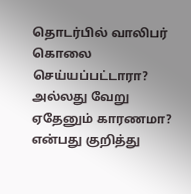தொடர்பில் வாலிபர் கொலை செய்யப்பட்டாரா? அல்லது வேறு ஏதேனும் காரணமா? என்பது குறித்து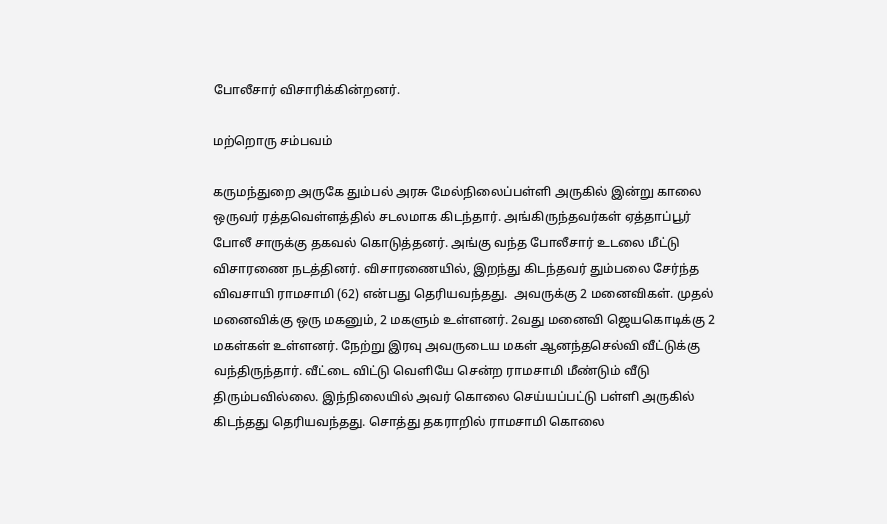போலீசார் விசாரிக்கின்றனர்.

மற்றொரு சம்பவம்

கருமந்துறை அருகே தும்பல் அரசு மேல்நிலைப்பள்ளி அருகில் இன்று காலை ஒருவர் ரத்தவெள்ளத்தில் சடலமாக கிடந்தார். அங்கிருந்தவர்கள் ஏத்தாப்பூர் போலீ சாருக்கு தகவல் கொடுத்தனர். அங்கு வந்த போலீசார் உடலை மீட்டு விசாரணை நடத்தினர். விசாரணையில், இறந்து கிடந்தவர் தும்பலை சேர்ந்த விவசாயி ராமசாமி (62) என்பது தெரியவந்தது.  அவருக்கு 2 மனைவிகள். முதல் மனைவிக்கு ஒரு மகனும், 2 மகளும் உள்ளனர். 2வது மனைவி ஜெயகொடிக்கு 2 மகள்கள் உள்ளனர். நேற்று இரவு அவருடைய மகள் ஆனந்தசெல்வி வீட்டுக்கு வந்திருந்தார். வீட்டை விட்டு வெளியே சென்ற ராமசாமி மீண்டும் வீடு திரும்பவில்லை. இந்நிலையில் அவர் கொலை செய்யப்பட்டு பள்ளி அருகில் கிடந்தது தெரியவந்தது. சொத்து தகராறில் ராமசாமி கொலை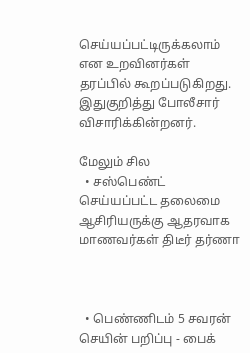செய்யப்பட்டிருக்கலாம் என உறவினர்கள் தரப்பில் கூறப்படுகிறது. இதுகுறித்து போலீசார் விசாரிக்கின்றனர்.

மேலும் சில
  • சஸ்பெண்ட் செய்யப்பட்ட தலைமை ஆசிரியருக்கு ஆதரவாக மாணவர்கள் திடீர் தர்ணா



  • பெண்ணிடம் 5 சவரன் செயின் பறிப்பு - பைக்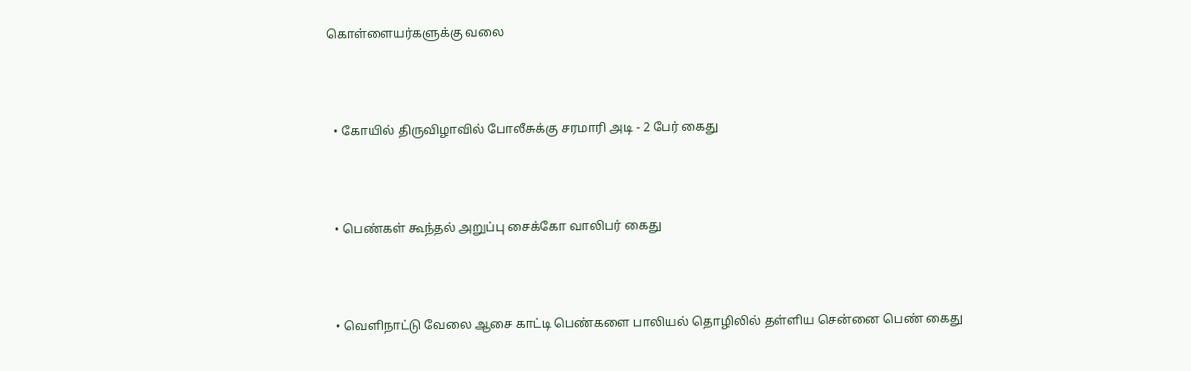கொள்ளையர்களுக்கு வலை



  • கோயில் திருவிழாவில் போலீசுக்கு சரமாரி அடி - 2 பேர் கைது



  • பெண்கள் கூந்தல் அறுப்பு சைக்கோ வாலிபர் கைது



  • வெளிநாட்டு வேலை ஆசை காட்டி பெண்களை பாலியல் தொழிலில் தள்ளிய சென்னை பெண் கைது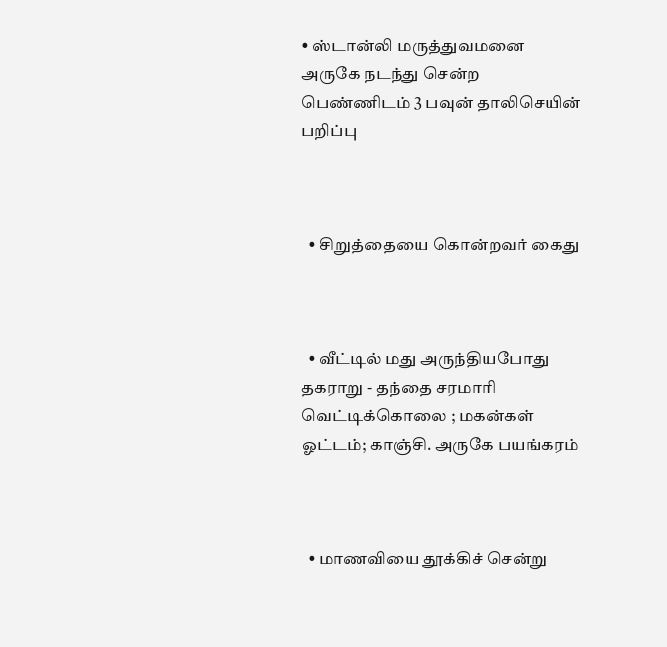• ஸ்டான்லி மருத்துவமனை அருகே நடந்து சென்ற பெண்ணிடம் 3 பவுன் தாலிசெயின் பறிப்பு



  • சிறுத்தையை கொன்றவர் கைது



  • வீட்டில் மது அருந்தியபோது தகராறு - தந்தை சரமாரி வெட்டிக்கொலை ; மகன்கள் ஓட்டம்; காஞ்சி. அருகே பயங்கரம்



  • மாணவியை தூக்கிச் சென்று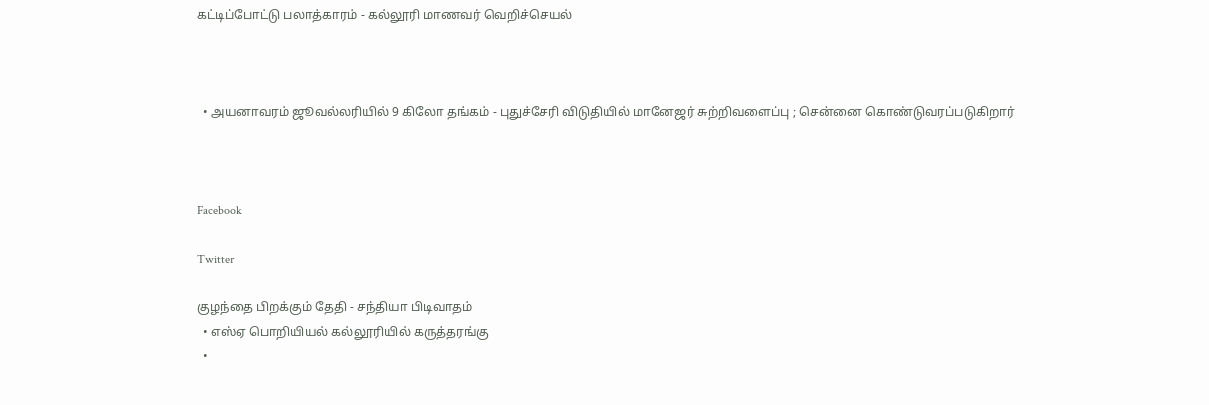கட்டிப்போட்டு பலாத்காரம் - கல்லூரி மாணவர் வெறிச்செயல்



  • அயனாவரம் ஜூவல்லரியில் 9 கிலோ தங்கம் - புதுச்சேரி விடுதியில் மானேஜர் சுற்றிவளைப்பு ; சென்னை கொண்டுவரப்படுகிறார்



Facebook

Twitter

குழந்தை பிறக்கும் தேதி - சந்தியா பிடிவாதம்
  • எஸ்ஏ பொறியியல் கல்லூரியில் கருத்தரங்கு
  •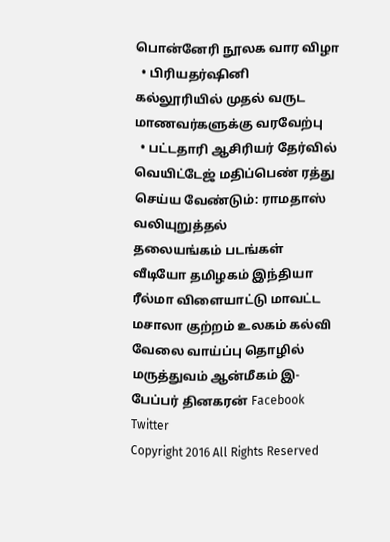பொன்னேரி நூலக வார விழா
  • பிரியதர்ஷினி கல்லூரியில் முதல் வருட மாணவர்களுக்கு வரவேற்பு
  • பட்டதாரி ஆசிரியர் தேர்வில் வெயிட்டேஜ் மதிப்பெண் ரத்து செய்ய வேண்டும்: ராமதாஸ் வலியுறுத்தல்
தலையங்கம் படங்கள் வீடியோ தமிழகம் இந்தியா ரீல்மா விளையாட்டு மாவட்ட மசாலா குற்றம் உலகம் கல்வி வேலை வாய்ப்பு தொழில் மருத்துவம் ஆன்மீகம் இ-பேப்பர் தினகரன் Facebook Twitter
Copyright 2016 All Rights Reserved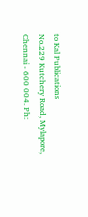to Kal Publications
No.229 Kutchery Road, Mylapore, Chennai - 600 004. Ph: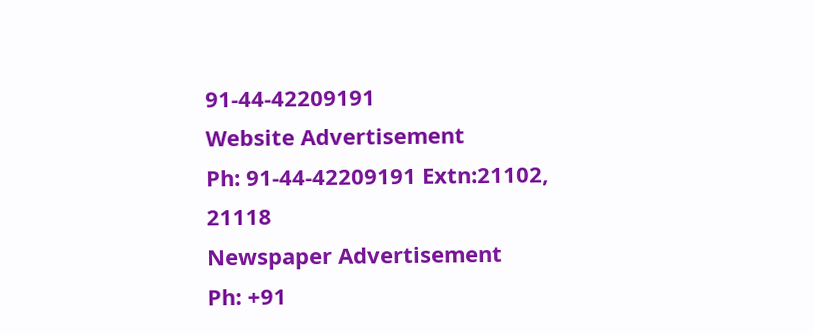91-44-42209191
Website Advertisement
Ph: 91-44-42209191 Extn:21102, 21118
Newspaper Advertisement
Ph: +91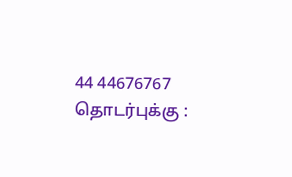44 44676767
தொடர்புக்கு :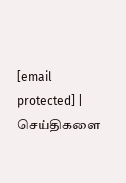[email protected] | செய்திகளை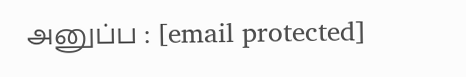அனுப்ப : [email protected]